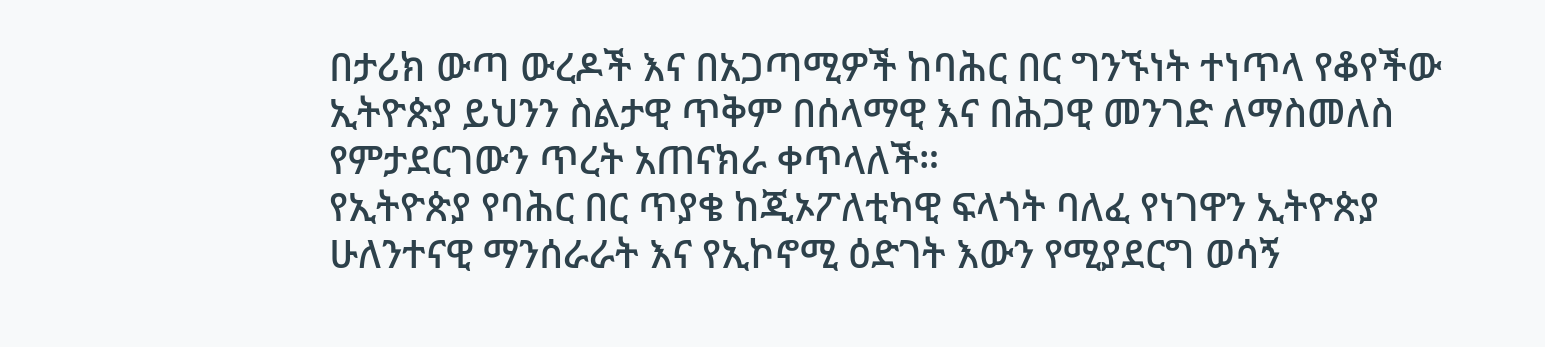በታሪክ ውጣ ውረዶች እና በአጋጣሚዎች ከባሕር በር ግንኙነት ተነጥላ የቆየችው ኢትዮጵያ ይህንን ስልታዊ ጥቅም በሰላማዊ እና በሕጋዊ መንገድ ለማስመለስ የምታደርገውን ጥረት አጠናክራ ቀጥላለች።
የኢትዮጵያ የባሕር በር ጥያቄ ከጂኦፖለቲካዊ ፍላጎት ባለፈ የነገዋን ኢትዮጵያ ሁለንተናዊ ማንሰራራት እና የኢኮኖሚ ዕድገት እውን የሚያደርግ ወሳኝ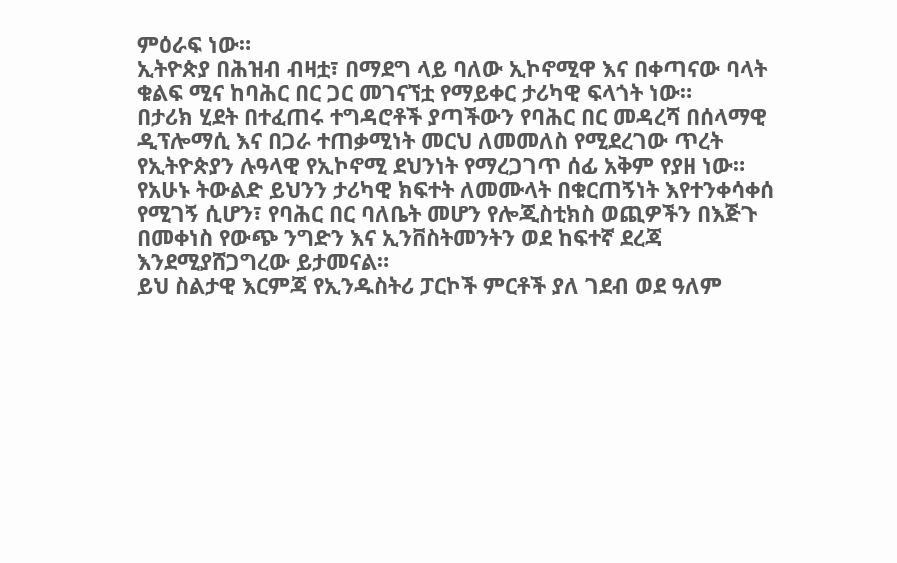ምዕራፍ ነው።
ኢትዮጵያ በሕዝብ ብዛቷ፣ በማደግ ላይ ባለው ኢኮኖሚዋ እና በቀጣናው ባላት ቁልፍ ሚና ከባሕር በር ጋር መገናኘቷ የማይቀር ታሪካዊ ፍላጎት ነው።
በታሪክ ሂደት በተፈጠሩ ተግዳሮቶች ያጣችውን የባሕር በር መዳረሻ በሰላማዊ ዲፕሎማሲ እና በጋራ ተጠቃሚነት መርህ ለመመለስ የሚደረገው ጥረት የኢትዮጵያን ሉዓላዊ የኢኮኖሚ ደህንነት የማረጋገጥ ሰፊ አቅም የያዘ ነው።
የአሁኑ ትውልድ ይህንን ታሪካዊ ክፍተት ለመሙላት በቁርጠኝነት እየተንቀሳቀሰ የሚገኝ ሲሆን፣ የባሕር በር ባለቤት መሆን የሎጂስቲክስ ወጪዎችን በእጅጉ በመቀነስ የውጭ ንግድን እና ኢንቨስትመንትን ወደ ከፍተኛ ደረጃ እንደሚያሸጋግረው ይታመናል።
ይህ ስልታዊ እርምጃ የኢንዱስትሪ ፓርኮች ምርቶች ያለ ገደብ ወደ ዓለም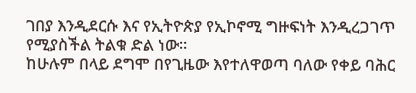ገበያ እንዲደርሱ እና የኢትዮጵያ የኢኮኖሚ ግዙፍነት እንዲረጋገጥ የሚያስችል ትልቁ ድል ነው።
ከሁሉም በላይ ደግሞ በየጊዜው እየተለዋወጣ ባለው የቀይ ባሕር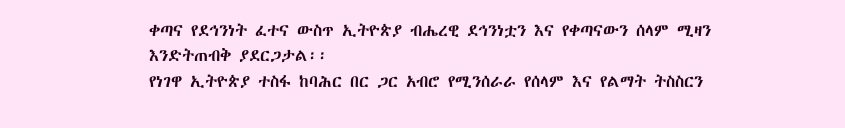ቀጣና የደኅንነት ፈተና ውስጥ ኢትዮጵያ ብሔረዊ ደኅንነቷን እና የቀጣናውን ሰላም ሚዛን እንድትጠብቅ ያደርጋታል፡፡
የነገዋ ኢትዮጵያ ተስፋ ከባሕር በር ጋር አብሮ የሚንሰራራ የሰላም እና የልማት ትስስርን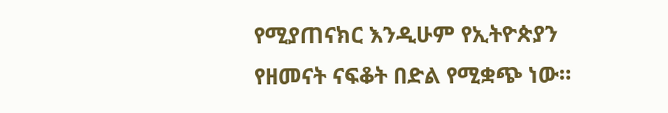የሚያጠናክር እንዲሁም የኢትዮጵያን የዘመናት ናፍቆት በድል የሚቋጭ ነው።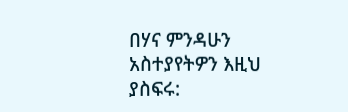በሃና ምንዳሁን
አስተያየትዎን እዚህ ያስፍሩ: